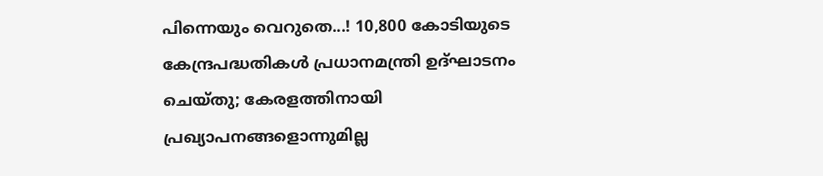പിന്നെയും വെറുതെ...! 10,800 കോടിയുടെ കേന്ദ്രപദ്ധതികൾ പ്രധാനമന്ത്രി ഉദ്ഘാടനം ചെയ്തു; കേരളത്തിനായി പ്രഖ്യാപനങ്ങളൊന്നുമില്ല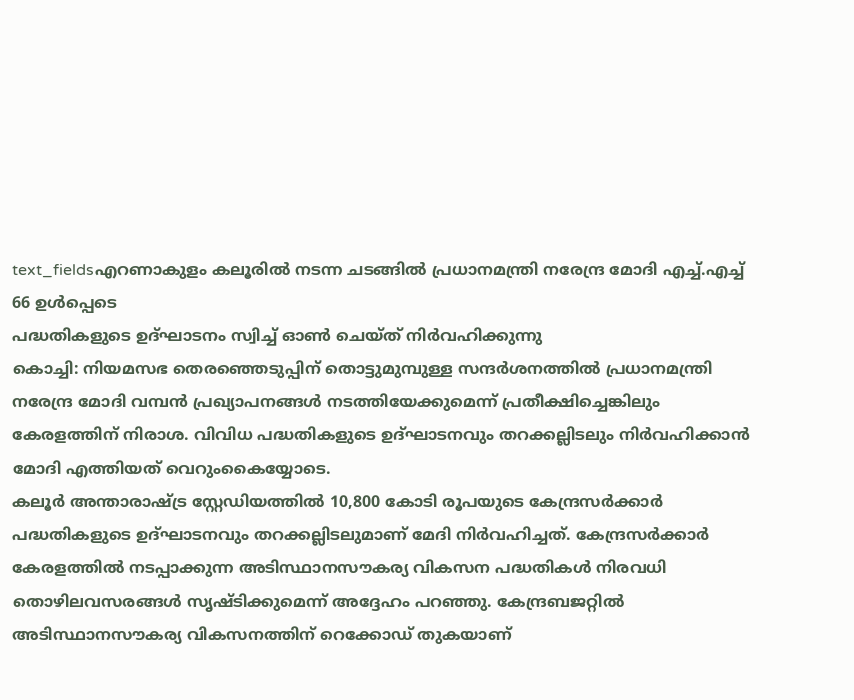text_fieldsഎറണാകുളം കലൂരിൽ നടന്ന ചടങ്ങിൽ പ്രധാനമന്ത്രി നരേന്ദ്ര മോദി എച്ച്.എച്ച് 66 ഉൾപ്പെടെ
പദ്ധതികളുടെ ഉദ്ഘാടനം സ്വിച്ച് ഓൺ ചെയ്ത് നിർവഹിക്കുന്നു
കൊച്ചി: നിയമസഭ തെരഞ്ഞെടുപ്പിന് തൊട്ടുമുമ്പുള്ള സന്ദർശനത്തിൽ പ്രധാനമന്ത്രി നരേന്ദ്ര മോദി വമ്പൻ പ്രഖ്യാപനങ്ങൾ നടത്തിയേക്കുമെന്ന് പ്രതീക്ഷിച്ചെങ്കിലും കേരളത്തിന് നിരാശ. വിവിധ പദ്ധതികളുടെ ഉദ്ഘാടനവും തറക്കല്ലിടലും നിർവഹിക്കാൻ മോദി എത്തിയത് വെറുംകൈയ്യോടെ.
കലൂർ അന്താരാഷ്ട്ര സ്റ്റേഡിയത്തിൽ 10,800 കോടി രൂപയുടെ കേന്ദ്രസർക്കാർ പദ്ധതികളുടെ ഉദ്ഘാടനവും തറക്കല്ലിടലുമാണ് മേദി നിർവഹിച്ചത്. കേന്ദ്രസർക്കാർ കേരളത്തിൽ നടപ്പാക്കുന്ന അടിസ്ഥാനസൗകര്യ വികസന പദ്ധതികൾ നിരവധി തൊഴിലവസരങ്ങൾ സൃഷ്ടിക്കുമെന്ന് അദ്ദേഹം പറഞ്ഞു. കേന്ദ്രബജറ്റിൽ അടിസ്ഥാനസൗകര്യ വികസനത്തിന് റെക്കോഡ് തുകയാണ്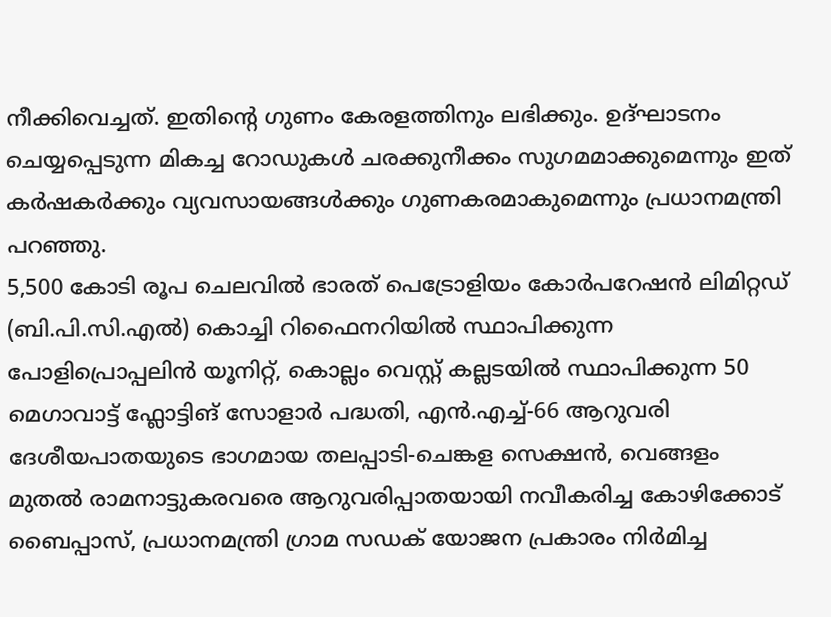നീക്കിവെച്ചത്. ഇതിന്റെ ഗുണം കേരളത്തിനും ലഭിക്കും. ഉദ്ഘാടനം ചെയ്യപ്പെടുന്ന മികച്ച റോഡുകൾ ചരക്കുനീക്കം സുഗമമാക്കുമെന്നും ഇത് കർഷകർക്കും വ്യവസായങ്ങൾക്കും ഗുണകരമാകുമെന്നും പ്രധാനമന്ത്രി പറഞ്ഞു.
5,500 കോടി രൂപ ചെലവിൽ ഭാരത് പെട്രോളിയം കോർപറേഷൻ ലിമിറ്റഡ് (ബി.പി.സി.എൽ) കൊച്ചി റിഫൈനറിയിൽ സ്ഥാപിക്കുന്ന പോളിപ്രൊപ്പലിൻ യൂനിറ്റ്, കൊല്ലം വെസ്റ്റ് കല്ലടയിൽ സ്ഥാപിക്കുന്ന 50 മെഗാവാട്ട് ഫ്ലോട്ടിങ് സോളാർ പദ്ധതി, എൻ.എച്ച്-66 ആറുവരി ദേശീയപാതയുടെ ഭാഗമായ തലപ്പാടി-ചെങ്കള സെക്ഷൻ, വെങ്ങളം മുതൽ രാമനാട്ടുകരവരെ ആറുവരിപ്പാതയായി നവീകരിച്ച കോഴിക്കോട് ബൈപ്പാസ്, പ്രധാനമന്ത്രി ഗ്രാമ സഡക് യോജന പ്രകാരം നിർമിച്ച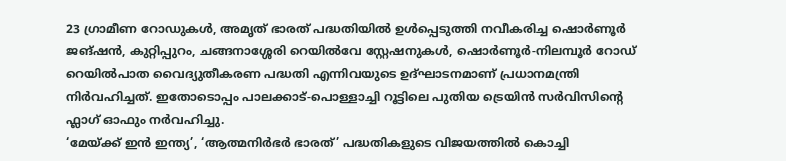23 ഗ്രാമീണ റോഡുകൾ, അമൃത് ഭാരത് പദ്ധതിയിൽ ഉൾപ്പെടുത്തി നവീകരിച്ച ഷൊർണൂർ ജങ്ഷൻ, കുറ്റിപ്പുറം, ചങ്ങനാശ്ശേരി റെയിൽവേ സ്റ്റേഷനുകൾ, ഷൊർണൂർ-നിലമ്പൂർ റോഡ് റെയിൽപാത വൈദ്യുതീകരണ പദ്ധതി എന്നിവയുടെ ഉദ്ഘാടനമാണ് പ്രധാനമന്ത്രി നിർവഹിച്ചത്. ഇതോടൊപ്പം പാലക്കാട്-പൊള്ളാച്ചി റൂട്ടിലെ പുതിയ ട്രെയിൻ സർവിസിന്റെ ഫ്ലാഗ് ഓഫും നർവഹിച്ചു.
‘മേയ്ക്ക് ഇൻ ഇന്ത്യ’, ‘ആത്മനിർഭർ ഭാരത്’ പദ്ധതികളുടെ വിജയത്തിൽ കൊച്ചി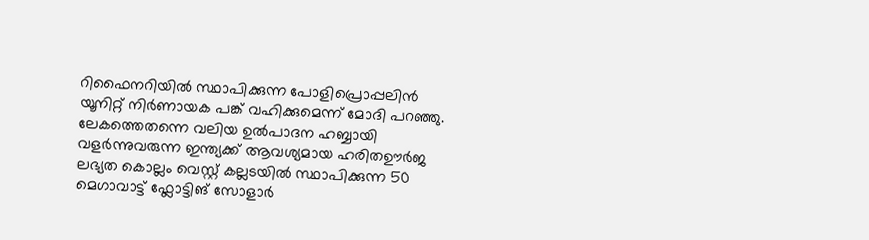റിഫൈനറിയിൽ സ്ഥാപിക്കുന്ന പോളിപ്രൊപ്പലിൻ യൂനിറ്റ് നിർണായക പങ്ക് വഹിക്കുമെന്ന് മോദി പറഞ്ഞു. ലേകത്തെതന്നെ വലിയ ഉൽപാദന ഹബ്ബായി വളർന്നുവരുന്ന ഇന്ത്യക്ക് ആവശ്യമായ ഹരിതഊർജ ലഭ്യത കൊല്ലം വെസ്റ്റ് കല്ലടയിൽ സ്ഥാപിക്കുന്ന 50 മെഗാവാട്ട് ഫ്ലോട്ടിങ് സോളാർ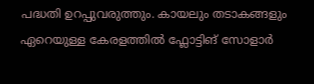പദ്ധതി ഉറപ്പുവരുത്തും. കായലും തടാകങ്ങളും ഏറെയുള്ള കേരളത്തിൽ ഫ്ലോട്ടിങ് സോളാർ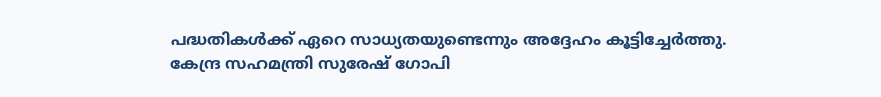പദ്ധതികൾക്ക് ഏറെ സാധ്യതയുണ്ടെന്നും അദ്ദേഹം കൂട്ടിച്ചേർത്തു.
കേന്ദ്ര സഹമന്ത്രി സുരേഷ് ഗോപി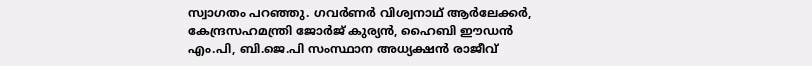സ്വാഗതം പറഞ്ഞു. ഗവർണർ വിശ്വനാഥ് ആർലേക്കർ, കേന്ദ്രസഹമന്ത്രി ജോർജ് കുര്യൻ, ഹൈബി ഈഡൻ എം.പി, ബി.ജെ.പി സംസ്ഥാന അധ്യക്ഷൻ രാജീവ്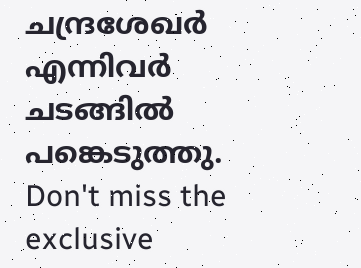ചന്ദ്രശേഖർ എന്നിവർ ചടങ്ങിൽ പങ്കെടുത്തു.
Don't miss the exclusive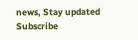news, Stay updated
Subscribe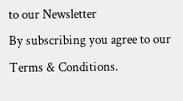to our Newsletter
By subscribing you agree to our Terms & Conditions.